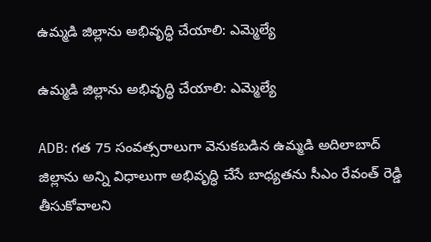ఉమ్మడి జిల్లాను అభివృద్ధి చేయాలి: ఎమ్మెల్యే

ఉమ్మడి జిల్లాను అభివృద్ధి చేయాలి: ఎమ్మెల్యే

ADB: గత 75 సంవత్సరాలుగా వెనుకబడిన ఉమ్మడి అదిలాబాద్ జిల్లాను అన్ని విధాలుగా అభివృద్ధి చేసే బాధ్యతను సీఎం రేవంత్ రెడ్డి తీసుకోవాలని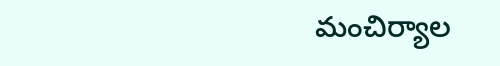మంచిర్యాల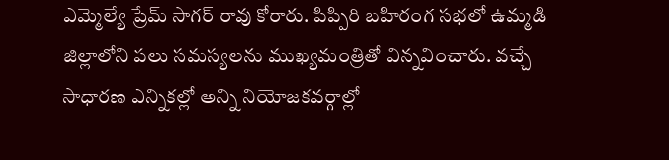ఎమ్మెల్యే ప్రేమ్ సాగర్ రావు కోరారు. పిప్పిరి బహిరంగ సభలో ఉమ్మడి జిల్లాలోని పలు సమస్యలను ముఖ్యమంత్రితో విన్నవించారు. వచ్చే సాధారణ ఎన్నికల్లో అన్ని నియోజకవర్గాల్లో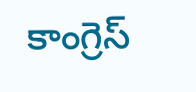కాంగ్రెస్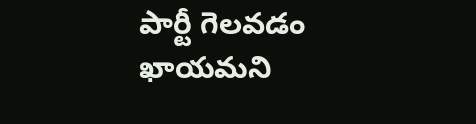పార్టీ గెలవడం ఖాయమని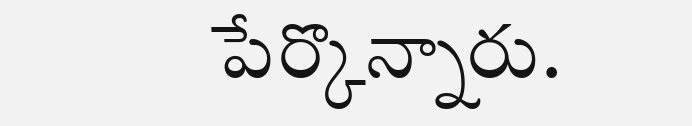పేర్కొన్నారు.